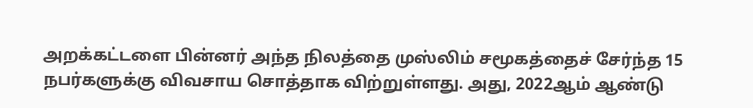அறக்கட்டளை பின்னர் அந்த நிலத்தை முஸ்லிம் சமூகத்தைச் சேர்ந்த 15 நபர்களுக்கு விவசாய சொத்தாக விற்றுள்ளது. அது, 2022ஆம் ஆண்டு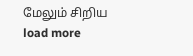மேலும் சிறிய
load more